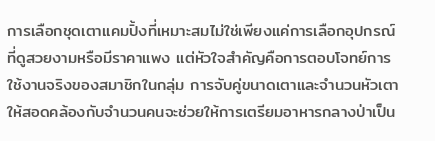การเลือกชุดเตาแคมปิ้งที่เหมาะสมไม่ใช่เพียงแค่การเลือกอุปกรณ์ที่ดูสวยงามหรือมีราคาแพง แต่หัวใจสำคัญคือการตอบโจทย์การใช้งานจริงของสมาชิกในกลุ่ม การจับคู่ขนาดเตาและจำนวนหัวเตาให้สอดคล้องกับจำนวนคนจะช่วยให้การเตรียมอาหารกลางป่าเป็น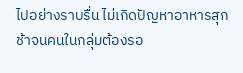ไปอย่างราบรื่น ไม่เกิดปัญหาอาหารสุกช้าจนคนในกลุ่มต้องรอ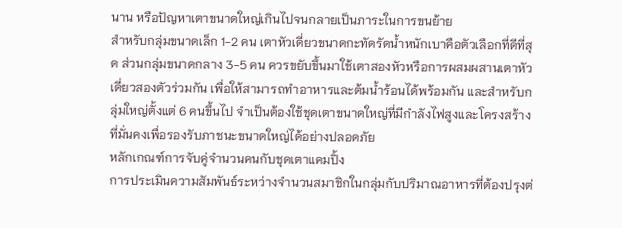นาน หรือปัญหาเตาขนาดใหญ่เกินไปจนกลายเป็นภาระในการขนย้าย
สำหรับกลุ่มขนาดเล็ก 1-2 คน เตาหัวเดี่ยวขนาดกะทัดรัดน้ำหนักเบาคือตัวเลือกที่ดีที่สุด ส่วนกลุ่มขนาดกลาง 3-5 คน ควรขยับขึ้นมาใช้เตาสองหัวหรือการผสมผสานเตาหัวเดี่ยวสองตัวร่วมกัน เพื่อให้สามารถทำอาหารและต้มน้ำร้อนได้พร้อมกัน และสำหรับกลุ่มใหญ่ตั้งแต่ 6 คนขึ้นไป จำเป็นต้องใช้ชุดเตาขนาดใหญ่ที่มีกำลังไฟสูงและโครงสร้างที่มั่นคงเพื่อรองรับภาชนะขนาดใหญ่ได้อย่างปลอดภัย
หลักเกณฑ์การจับคู่จำนวนคนกับชุดเตาแคมปิ้ง
การประเมินความสัมพันธ์ระหว่างจำนวนสมาชิกในกลุ่มกับปริมาณอาหารที่ต้องปรุงต่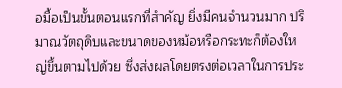อมื้อเป็นขั้นตอนแรกที่สำคัญ ยิ่งมีคนจำนวนมาก ปริมาณวัตถุดิบและขนาดของหม้อหรือกระทะก็ต้องใหญ่ขึ้นตามไปด้วย ซึ่งส่งผลโดยตรงต่อเวลาในการประ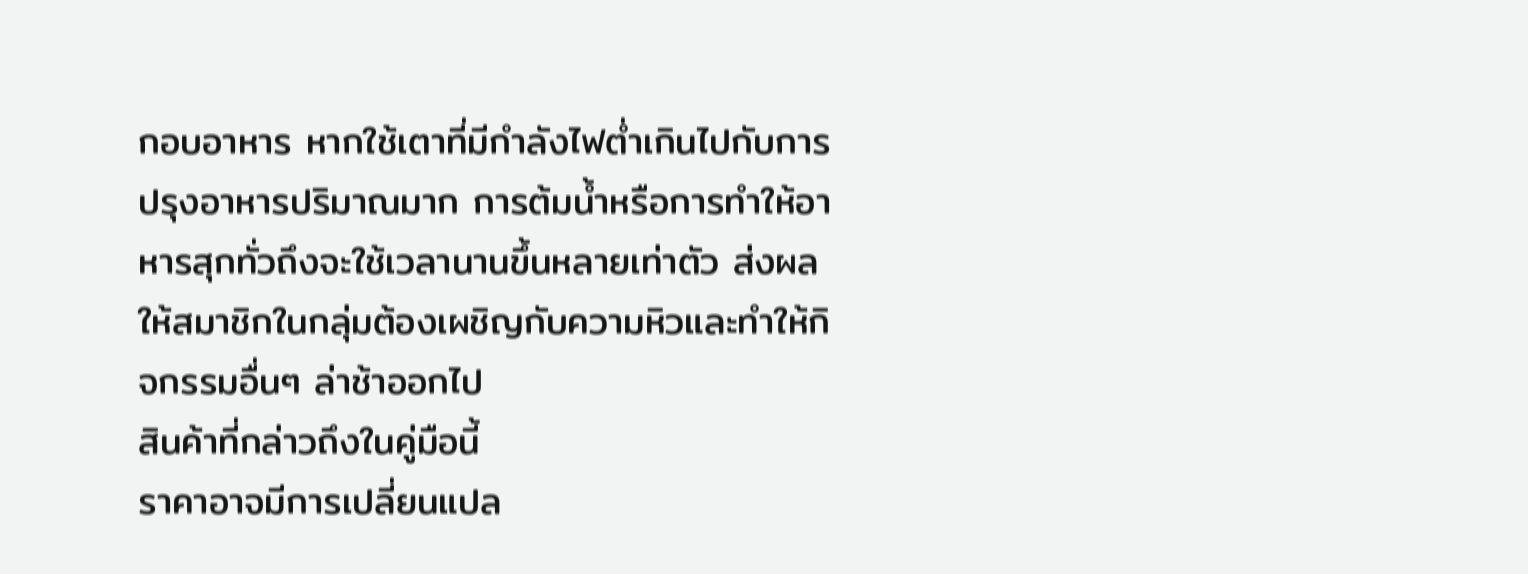กอบอาหาร หากใช้เตาที่มีกำลังไฟต่ำเกินไปกับการปรุงอาหารปริมาณมาก การต้มน้ำหรือการทำให้อาหารสุกทั่วถึงจะใช้เวลานานขึ้นหลายเท่าตัว ส่งผลให้สมาชิกในกลุ่มต้องเผชิญกับความหิวและทำให้กิจกรรมอื่นๆ ล่าช้าออกไป
สินค้าที่กล่าวถึงในคู่มือนี้
ราคาอาจมีการเปลี่ยนแปล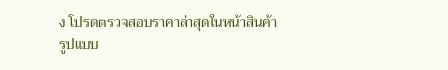ง โปรดตรวจสอบราคาล่าสุดในหน้าสินค้า
รูปแบบ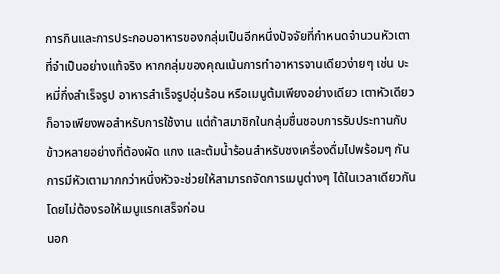การกินและการประกอบอาหารของกลุ่มเป็นอีกหนึ่งปัจจัยที่กำหนดจำนวนหัวเตาที่จำเป็นอย่างแท้จริง หากกลุ่มของคุณเน้นการทำอาหารจานเดียวง่ายๆ เช่น บะหมี่กึ่งสำเร็จรูป อาหารสำเร็จรูปอุ่นร้อน หรือเมนูต้มเพียงอย่างเดียว เตาหัวเดียวก็อาจเพียงพอสำหรับการใช้งาน แต่ถ้าสมาชิกในกลุ่มชื่นชอบการรับประทานกับข้าวหลายอย่างที่ต้องผัด แกง และต้มน้ำร้อนสำหรับชงเครื่องดื่มไปพร้อมๆ กัน การมีหัวเตามากกว่าหนึ่งหัวจะช่วยให้สามารถจัดการเมนูต่างๆ ได้ในเวลาเดียวกันโดยไม่ต้องรอให้เมนูแรกเสร็จก่อน
นอก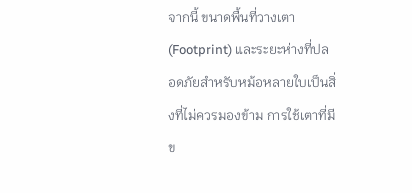จากนี้ ขนาดพื้นที่วางเตา (Footprint) และระยะห่างที่ปลอดภัยสำหรับหม้อหลายใบเป็นสิ่งที่ไม่ควรมองข้าม การใช้เตาที่มีข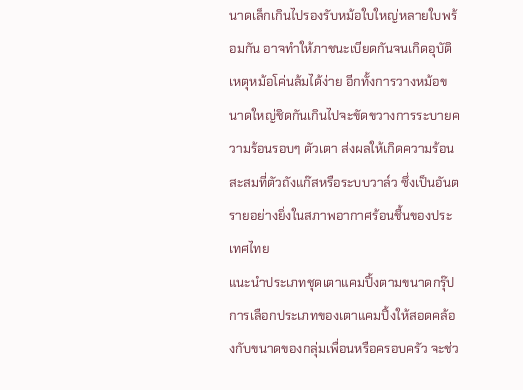นาดเล็กเกินไปรองรับหม้อใบใหญ่หลายใบพร้อมกัน อาจทำให้ภาชนะเบียดกันจนเกิดอุบัติเหตุหม้อโค่นล้มได้ง่าย อีกทั้งการวางหม้อขนาดใหญ่ชิดกันเกินไปจะขัดขวางการระบายความร้อนรอบๆ ตัวเตา ส่งผลให้เกิดความร้อนสะสมที่ตัวถังแก๊สหรือระบบวาล์ว ซึ่งเป็นอันตรายอย่างยิ่งในสภาพอากาศร้อนชื้นของประเทศไทย
แนะนำประเภทชุดเตาแคมปิ้งตามขนาดกรุ๊ป
การเลือกประเภทของเตาแคมปิ้งให้สอดคล้องกับขนาดของกลุ่มเพื่อนหรือครอบครัว จะช่ว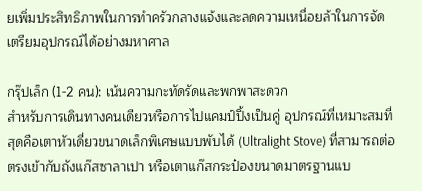ยเพิ่มประสิทธิภาพในการทำครัวกลางแจ้งและลดความเหนื่อยล้าในการจัดเตรียมอุปกรณ์ได้อย่างมหาศาล

กรุ๊ปเล็ก (1-2 คน): เน้นความกะทัดรัดและพกพาสะดวก
สำหรับการเดินทางคนเดียวหรือการไปแคมป์ปิ้งเป็นคู่ อุปกรณ์ที่เหมาะสมที่สุดคือเตาหัวเดี่ยวขนาดเล็กพิเศษแบบพับได้ (Ultralight Stove) ที่สามารถต่อตรงเข้ากับถังแก๊สซาลาเปา หรือเตาแก๊สกระป๋องขนาดมาตรฐานแบ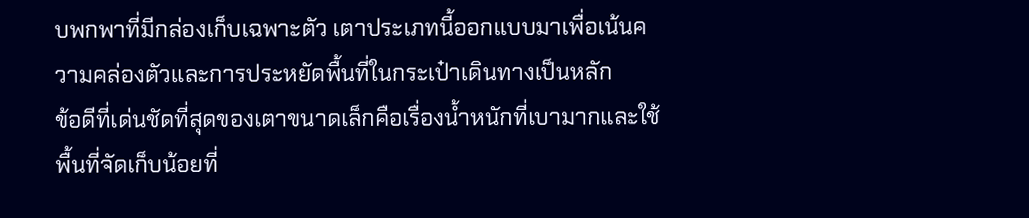บพกพาที่มีกล่องเก็บเฉพาะตัว เตาประเภทนี้ออกแบบมาเพื่อเน้นความคล่องตัวและการประหยัดพื้นที่ในกระเป๋าเดินทางเป็นหลัก
ข้อดีที่เด่นชัดที่สุดของเตาขนาดเล็กคือเรื่องน้ำหนักที่เบามากและใช้พื้นที่จัดเก็บน้อยที่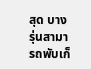สุด บางรุ่นสามารถพับเก็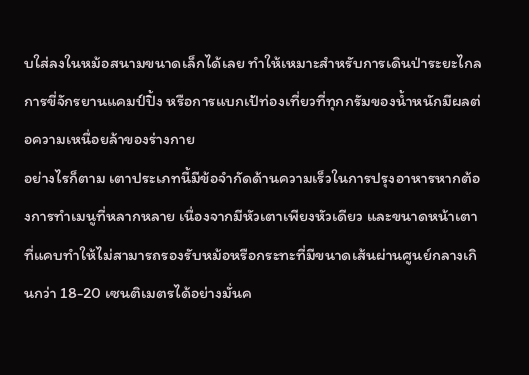บใส่ลงในหม้อสนามขนาดเล็กได้เลย ทำให้เหมาะสำหรับการเดินป่าระยะไกล การขี่จักรยานแคมป์ปิ้ง หรือการแบกเป้ท่องเที่ยวที่ทุกกรัมของน้ำหนักมีผลต่อความเหนื่อยล้าของร่างกาย
อย่างไรก็ตาม เตาประเภทนี้มีข้อจำกัดด้านความเร็วในการปรุงอาหารหากต้องการทำเมนูที่หลากหลาย เนื่องจากมีหัวเตาเพียงหัวเดียว และขนาดหน้าเตาที่แคบทำให้ไม่สามารถรองรับหม้อหรือกระทะที่มีขนาดเส้นผ่านศูนย์กลางเกินกว่า 18-20 เซนติเมตรได้อย่างมั่นค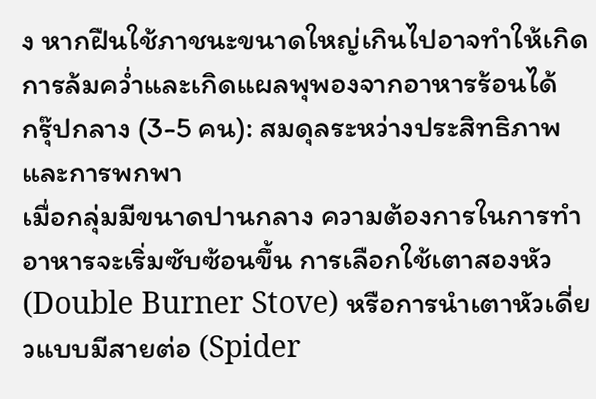ง หากฝืนใช้ภาชนะขนาดใหญ่เกินไปอาจทำให้เกิดการล้มคว่ำและเกิดแผลพุพองจากอาหารร้อนได้
กรุ๊ปกลาง (3-5 คน): สมดุลระหว่างประสิทธิภาพและการพกพา
เมื่อกลุ่มมีขนาดปานกลาง ความต้องการในการทำอาหารจะเริ่มซับซ้อนขึ้น การเลือกใช้เตาสองหัว (Double Burner Stove) หรือการนำเตาหัวเดี่ยวแบบมีสายต่อ (Spider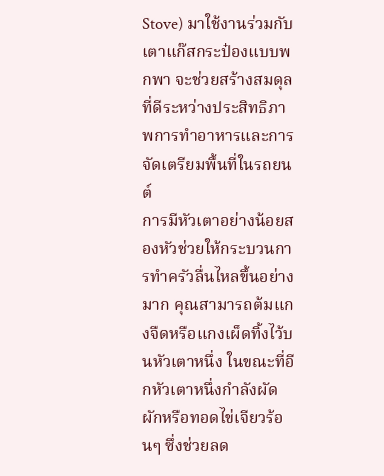Stove) มาใช้งานร่วมกับเตาแก๊สกระป๋องแบบพกพา จะช่วยสร้างสมดุลที่ดีระหว่างประสิทธิภาพการทำอาหารและการจัดเตรียมพื้นที่ในรถยนต์
การมีหัวเตาอย่างน้อยสองหัวช่วยให้กระบวนการทำครัวลื่นไหลขึ้นอย่างมาก คุณสามารถต้มแกงจืดหรือแกงเผ็ดทิ้งไว้บนหัวเตาหนึ่ง ในขณะที่อีกหัวเตาหนึ่งกำลังผัดผักหรือทอดไข่เจียวร้อนๆ ซึ่งช่วยลด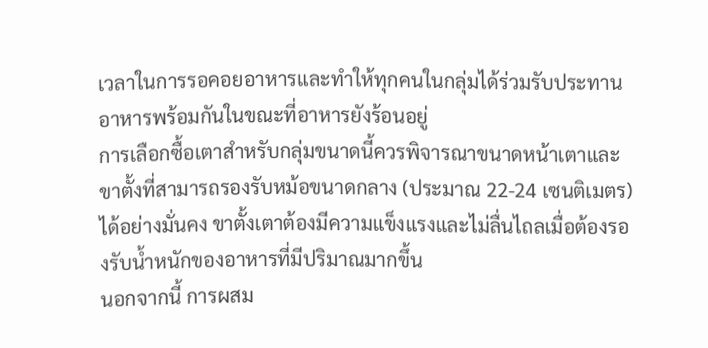เวลาในการรอคอยอาหารและทำให้ทุกคนในกลุ่มได้ร่วมรับประทานอาหารพร้อมกันในขณะที่อาหารยังร้อนอยู่
การเลือกซื้อเตาสำหรับกลุ่มขนาดนี้ควรพิจารณาขนาดหน้าเตาและขาตั้งที่สามารถรองรับหม้อขนาดกลาง (ประมาณ 22-24 เซนติเมตร) ได้อย่างมั่นคง ขาตั้งเตาต้องมีความแข็งแรงและไม่ลื่นไถลเมื่อต้องรองรับน้ำหนักของอาหารที่มีปริมาณมากขึ้น
นอกจากนี้ การผสม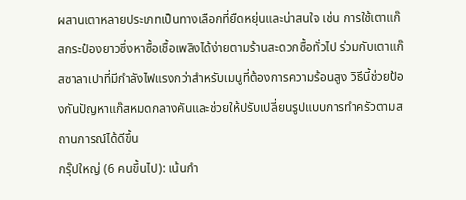ผสานเตาหลายประเภทเป็นทางเลือกที่ยืดหยุ่นและน่าสนใจ เช่น การใช้เตาแก๊สกระป๋องยาวซึ่งหาซื้อเชื้อเพลิงได้ง่ายตามร้านสะดวกซื้อทั่วไป ร่วมกับเตาแก๊สซาลาเปาที่มีกำลังไฟแรงกว่าสำหรับเมนูที่ต้องการความร้อนสูง วิธีนี้ช่วยป้องกันปัญหาแก๊สหมดกลางคันและช่วยให้ปรับเปลี่ยนรูปแบบการทำครัวตามสถานการณ์ได้ดีขึ้น
กรุ๊ปใหญ่ (6 คนขึ้นไป): เน้นกำ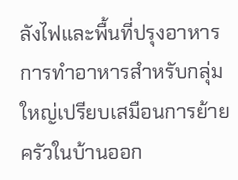ลังไฟและพื้นที่ปรุงอาหาร
การทำอาหารสำหรับกลุ่มใหญ่เปรียบเสมือนการย้ายครัวในบ้านออก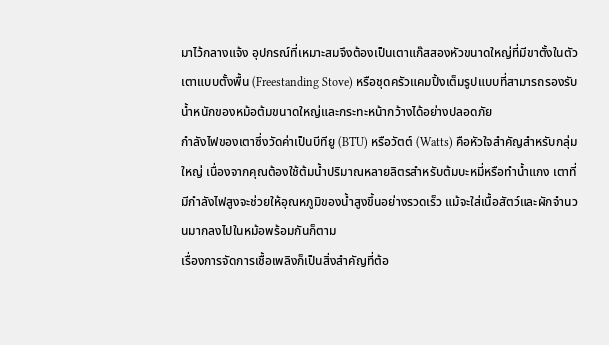มาไว้กลางแจ้ง อุปกรณ์ที่เหมาะสมจึงต้องเป็นเตาแก๊สสองหัวขนาดใหญ่ที่มีขาตั้งในตัว เตาแบบตั้งพื้น (Freestanding Stove) หรือชุดครัวแคมปิ้งเต็มรูปแบบที่สามารถรองรับน้ำหนักของหม้อต้มขนาดใหญ่และกระทะหน้ากว้างได้อย่างปลอดภัย
กำลังไฟของเตาซึ่งวัดค่าเป็นบีทียู (BTU) หรือวัตต์ (Watts) คือหัวใจสำคัญสำหรับกลุ่มใหญ่ เนื่องจากคุณต้องใช้ต้มน้ำปริมาณหลายลิตรสำหรับต้มบะหมี่หรือทำน้ำแกง เตาที่มีกำลังไฟสูงจะช่วยให้อุณหภูมิของน้ำสูงขึ้นอย่างรวดเร็ว แม้จะใส่เนื้อสัตว์และผักจำนวนมากลงไปในหม้อพร้อมกันก็ตาม
เรื่องการจัดการเชื้อเพลิงก็เป็นสิ่งสำคัญที่ต้อ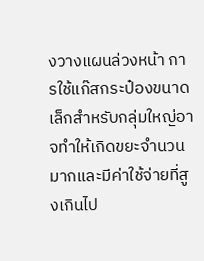งวางแผนล่วงหน้า การใช้แก๊สกระป๋องขนาดเล็กสำหรับกลุ่มใหญ่อาจทำให้เกิดขยะจำนวนมากและมีค่าใช้จ่ายที่สูงเกินไป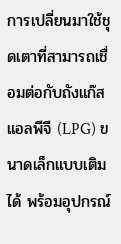การเปลี่ยนมาใช้ชุดเตาที่สามารถเชื่อมต่อกับถังแก๊สแอลพีจี (LPG) ขนาดเล็กแบบเติมได้ พร้อมอุปกรณ์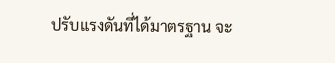ปรับแรงดันที่ได้มาตรฐาน จะ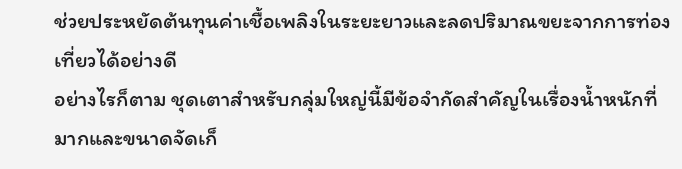ช่วยประหยัดต้นทุนค่าเชื้อเพลิงในระยะยาวและลดปริมาณขยะจากการท่องเที่ยวได้อย่างดี
อย่างไรก็ตาม ชุดเตาสำหรับกลุ่มใหญ่นี้มีข้อจำกัดสำคัญในเรื่องน้ำหนักที่มากและขนาดจัดเก็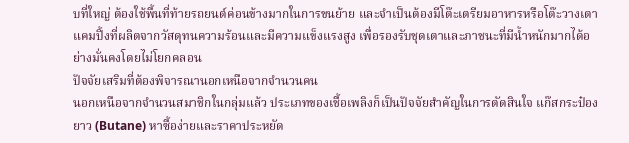บที่ใหญ่ ต้องใช้พื้นที่ท้ายรถยนต์ค่อนข้างมากในการขนย้าย และจำเป็นต้องมีโต๊ะเตรียมอาหารหรือโต๊ะวางเตาแคมปิ้งที่ผลิตจากวัสดุทนความร้อนและมีความแข็งแรงสูง เพื่อรองรับชุดเตาและภาชนะที่มีน้ำหนักมากได้อย่างมั่นคงโดยไม่โยกคลอน
ปัจจัยเสริมที่ต้องพิจารณานอกเหนือจากจำนวนคน
นอกเหนือจากจำนวนสมาชิกในกลุ่มแล้ว ประเภทของเชื้อเพลิงก็เป็นปัจจัยสำคัญในการตัดสินใจ แก๊สกระป๋องยาว (Butane) หาซื้อง่ายและราคาประหยัด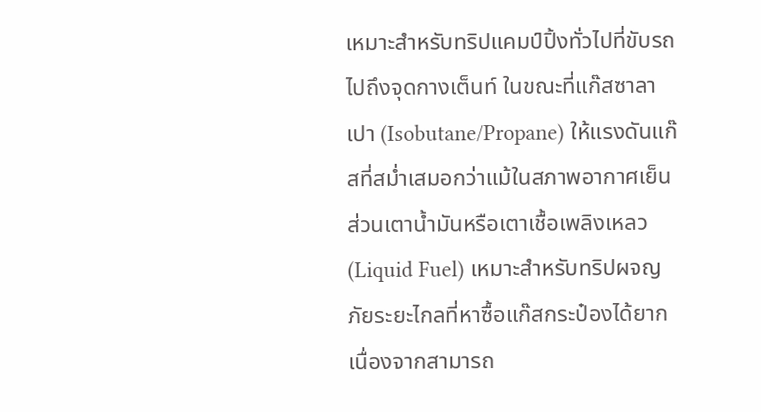เหมาะสำหรับทริปแคมป์ปิ้งทั่วไปที่ขับรถไปถึงจุดกางเต็นท์ ในขณะที่แก๊สซาลาเปา (Isobutane/Propane) ให้แรงดันแก๊สที่สม่ำเสมอกว่าแม้ในสภาพอากาศเย็น ส่วนเตาน้ำมันหรือเตาเชื้อเพลิงเหลว (Liquid Fuel) เหมาะสำหรับทริปผจญภัยระยะไกลที่หาซื้อแก๊สกระป๋องได้ยาก เนื่องจากสามารถ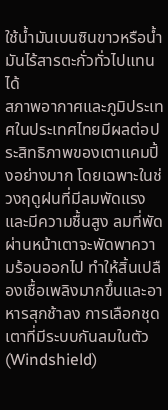ใช้น้ำมันเบนซินขาวหรือน้ำมันไร้สารตะกั่วทั่วไปแทนได้
สภาพอากาศและภูมิประเทศในประเทศไทยมีผลต่อประสิทธิภาพของเตาแคมปิ้งอย่างมาก โดยเฉพาะในช่วงฤดูฝนที่มีลมพัดแรงและมีความชื้นสูง ลมที่พัดผ่านหน้าเตาจะพัดพาความร้อนออกไป ทำให้สิ้นเปลืองเชื้อเพลิงมากขึ้นและอาหารสุกช้าลง การเลือกชุดเตาที่มีระบบกันลมในตัว (Windshield)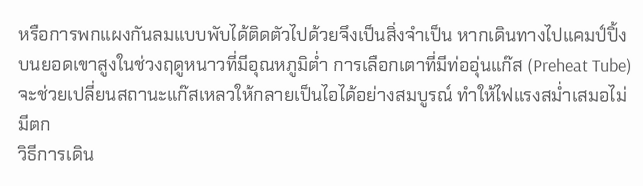หรือการพกแผงกันลมแบบพับได้ติดตัวไปด้วยจึงเป็นสิ่งจำเป็น หากเดินทางไปแคมป์ปิ้งบนยอดเขาสูงในช่วงฤดูหนาวที่มีอุณหภูมิต่ำ การเลือกเตาที่มีท่ออุ่นแก๊ส (Preheat Tube) จะช่วยเปลี่ยนสถานะแก๊สเหลวให้กลายเป็นไอได้อย่างสมบูรณ์ ทำให้ไฟแรงสม่ำเสมอไม่มีตก
วิธีการเดิน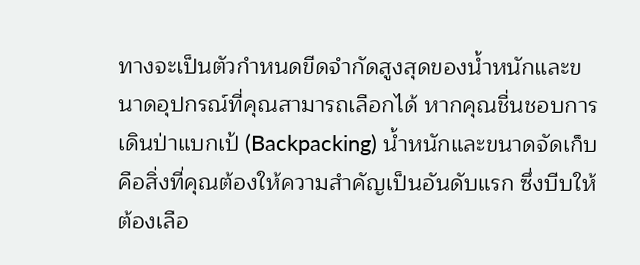ทางจะเป็นตัวกำหนดขีดจำกัดสูงสุดของน้ำหนักและขนาดอุปกรณ์ที่คุณสามารถเลือกได้ หากคุณชื่นชอบการเดินป่าแบกเป้ (Backpacking) น้ำหนักและขนาดจัดเก็บคือสิ่งที่คุณต้องให้ความสำคัญเป็นอันดับแรก ซึ่งบีบให้ต้องเลือ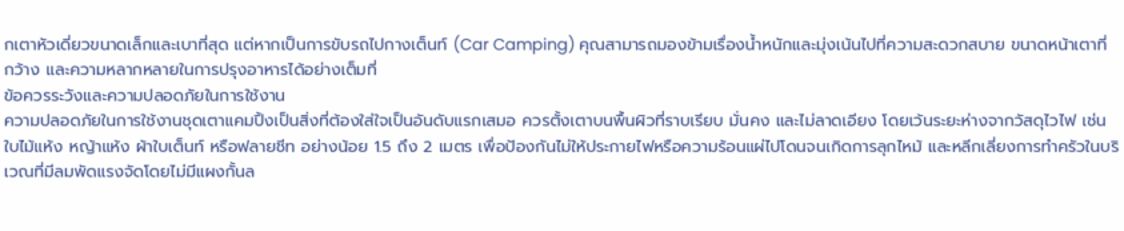กเตาหัวเดี่ยวขนาดเล็กและเบาที่สุด แต่หากเป็นการขับรถไปกางเต็นท์ (Car Camping) คุณสามารถมองข้ามเรื่องน้ำหนักและมุ่งเน้นไปที่ความสะดวกสบาย ขนาดหน้าเตาที่กว้าง และความหลากหลายในการปรุงอาหารได้อย่างเต็มที่
ข้อควรระวังและความปลอดภัยในการใช้งาน
ความปลอดภัยในการใช้งานชุดเตาแคมปิ้งเป็นสิ่งที่ต้องใส่ใจเป็นอันดับแรกเสมอ ควรตั้งเตาบนพื้นผิวที่ราบเรียบ มั่นคง และไม่ลาดเอียง โดยเว้นระยะห่างจากวัสดุไวไฟ เช่น ใบไม้แห้ง หญ้าแห้ง ผ้าใบเต็นท์ หรือฟลายชีท อย่างน้อย 1.5 ถึง 2 เมตร เพื่อป้องกันไม่ให้ประกายไฟหรือความร้อนแผ่ไปโดนจนเกิดการลุกไหม้ และหลีกเลี่ยงการทำครัวในบริเวณที่มีลมพัดแรงจัดโดยไม่มีแผงกั้นล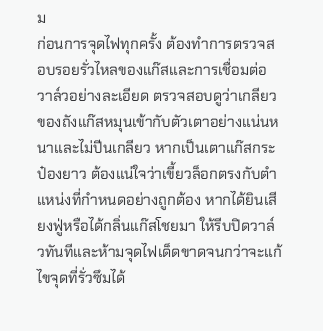ม
ก่อนการจุดไฟทุกครั้ง ต้องทำการตรวจสอบรอยรั่วไหลของแก๊สและการเชื่อมต่อวาล์วอย่างละเอียด ตรวจสอบดูว่าเกลียวของถังแก๊สหมุนเข้ากับตัวเตาอย่างแน่นหนาและไม่ปีนเกลียว หากเป็นเตาแก๊สกระป๋องยาว ต้องแน่ใจว่าเขี้ยวล็อกตรงกับตำแหน่งที่กำหนดอย่างถูกต้อง หากได้ยินเสียงฟู่หรือได้กลิ่นแก๊สโชยมา ให้รีบปิดวาล์วทันทีและห้ามจุดไฟเด็ดขาดจนกว่าจะแก้ไขจุดที่รั่วซึมได้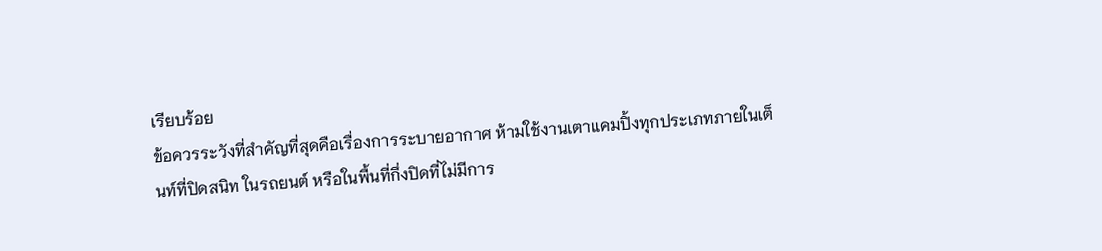เรียบร้อย
ข้อควรระวังที่สำคัญที่สุดคือเรื่องการระบายอากาศ ห้ามใช้งานเตาแคมปิ้งทุกประเภทภายในเต็นท์ที่ปิดสนิท ในรถยนต์ หรือในพื้นที่กึ่งปิดที่ไม่มีการ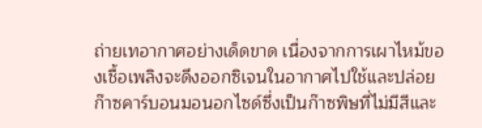ถ่ายเทอากาศอย่างเด็ดขาด เนื่องจากการเผาไหม้ของเชื้อเพลิงจะดึงออกซิเจนในอากาศไปใช้และปล่อยก๊าซคาร์บอนมอนอกไซด์ซึ่งเป็นก๊าซพิษที่ไม่มีสีและ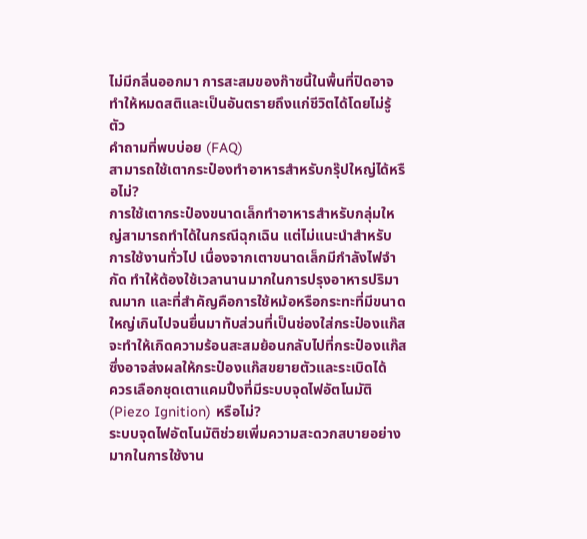ไม่มีกลิ่นออกมา การสะสมของก๊าซนี้ในพื้นที่ปิดอาจทำให้หมดสติและเป็นอันตรายถึงแก่ชีวิตได้โดยไม่รู้ตัว
คำถามที่พบบ่อย (FAQ)
สามารถใช้เตากระป๋องทำอาหารสำหรับกรุ๊ปใหญ่ได้หรือไม่?
การใช้เตากระป๋องขนาดเล็กทำอาหารสำหรับกลุ่มใหญ่สามารถทำได้ในกรณีฉุกเฉิน แต่ไม่แนะนำสำหรับการใช้งานทั่วไป เนื่องจากเตาขนาดเล็กมีกำลังไฟจำกัด ทำให้ต้องใช้เวลานานมากในการปรุงอาหารปริมาณมาก และที่สำคัญคือการใช้หม้อหรือกระทะที่มีขนาดใหญ่เกินไปจนยื่นมาทับส่วนที่เป็นช่องใส่กระป๋องแก๊ส จะทำให้เกิดความร้อนสะสมย้อนกลับไปที่กระป๋องแก๊ส ซึ่งอาจส่งผลให้กระป๋องแก๊สขยายตัวและระเบิดได้
ควรเลือกชุดเตาแคมปิ้งที่มีระบบจุดไฟอัตโนมัติ (Piezo Ignition) หรือไม่?
ระบบจุดไฟอัตโนมัติช่วยเพิ่มความสะดวกสบายอย่างมากในการใช้งาน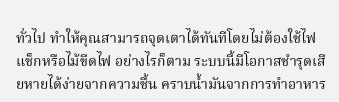ทั่วไป ทำให้คุณสามารถจุดเตาได้ทันทีโดยไม่ต้องใช้ไฟแช็กหรือไม้ขีดไฟ อย่างไรก็ตาม ระบบนี้มีโอกาสชำรุดเสียหายได้ง่ายจากความชื้น คราบน้ำมันจากการทำอาหาร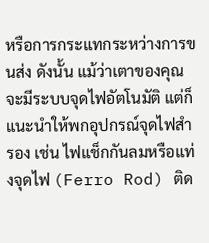หรือการกระแทกระหว่างการขนส่ง ดังนั้น แม้ว่าเตาของคุณจะมีระบบจุดไฟอัตโนมัติ แต่ก็แนะนำให้พกอุปกรณ์จุดไฟสำรอง เช่น ไฟแช็กกันลมหรือแท่งจุดไฟ (Ferro Rod) ติด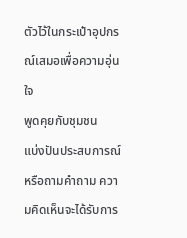ตัวไว้ในกระเป๋าอุปกรณ์เสมอเพื่อความอุ่นใจ
พูดคุยกับชุมชน
แบ่งปันประสบการณ์หรือถามคำถาม ความคิดเห็นจะได้รับการ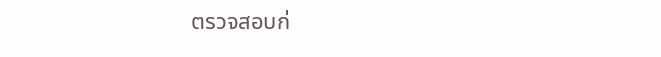ตรวจสอบก่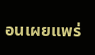อนเผยแพร่